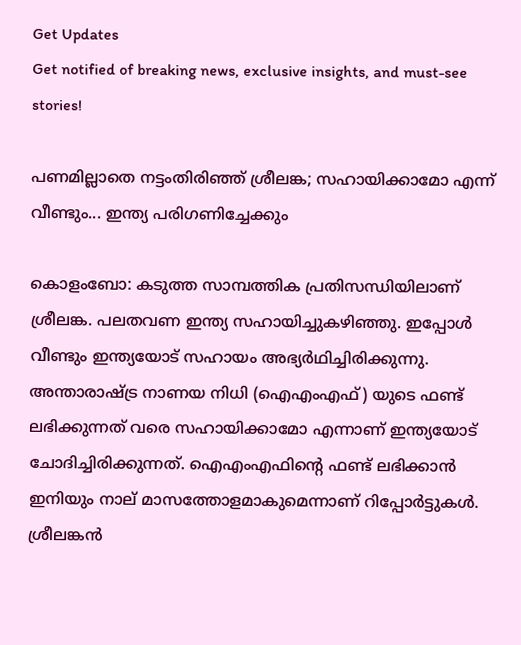Get Updates
Get notified of breaking news, exclusive insights, and must-see stories!

പണമില്ലാതെ നട്ടംതിരിഞ്ഞ് ശ്രീലങ്ക; സഹായിക്കാമോ എന്ന് വീണ്ടും... ഇന്ത്യ പരിഗണിച്ചേക്കും

കൊളംബോ: കടുത്ത സാമ്പത്തിക പ്രതിസന്ധിയിലാണ് ശ്രീലങ്ക. പലതവണ ഇന്ത്യ സഹായിച്ചുകഴിഞ്ഞു. ഇപ്പോള്‍ വീണ്ടും ഇന്ത്യയോട് സഹായം അഭ്യര്‍ഥിച്ചിരിക്കുന്നു. അന്താരാഷ്ട്ര നാണയ നിധി (ഐഎംഎഫ്) യുടെ ഫണ്ട് ലഭിക്കുന്നത് വരെ സഹായിക്കാമോ എന്നാണ് ഇന്ത്യയോട് ചോദിച്ചിരിക്കുന്നത്. ഐഎംഎഫിന്റെ ഫണ്ട് ലഭിക്കാന്‍ ഇനിയും നാല് മാസത്തോളമാകുമെന്നാണ് റിപ്പോര്‍ട്ടുകള്‍. ശ്രീലങ്കന്‍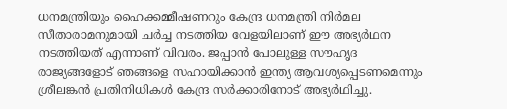ധനമന്ത്രിയും ഹൈക്കമ്മീഷണറും കേന്ദ്ര ധനമന്ത്രി നിര്‍മല സീതാരാമനുമായി ചര്‍ച്ച നടത്തിയ വേളയിലാണ് ഈ അഭ്യര്‍ഥന നടത്തിയത് എന്നാണ് വിവരം. ജപ്പാന്‍ പോലുള്ള സൗഹൃദ രാജ്യങ്ങളോട് ഞങ്ങളെ സഹായിക്കാന്‍ ഇന്ത്യ ആവശ്യപ്പെടണമെന്നും ശ്രീലങ്കന്‍ പ്രതിനിധികള്‍ കേന്ദ്ര സര്‍ക്കാരിനോട് അഭ്യര്‍ഥിച്ചു.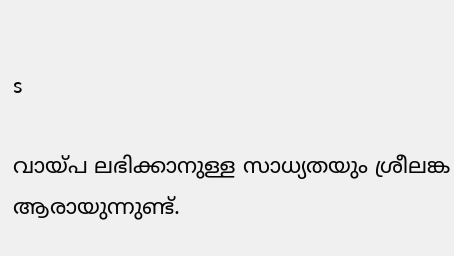s

വായ്പ ലഭിക്കാനുള്ള സാധ്യതയും ശ്രീലങ്ക ആരായുന്നുണ്ട്.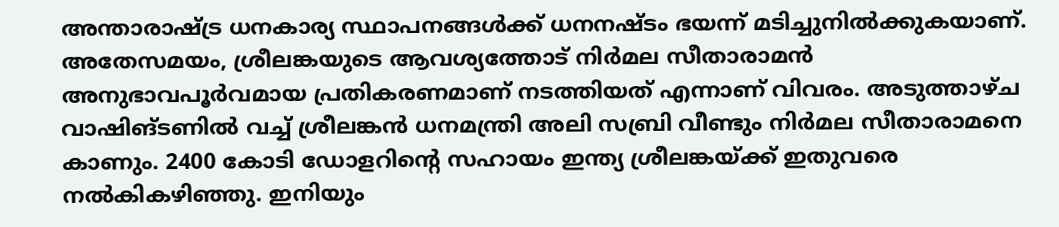അന്താരാഷ്ട്ര ധനകാര്യ സ്ഥാപനങ്ങള്‍ക്ക് ധനനഷ്ടം ഭയന്ന് മടിച്ചുനില്‍ക്കുകയാണ്. അതേസമയം, ശ്രീലങ്കയുടെ ആവശ്യത്തോട് നിര്‍മല സീതാരാമന്‍ അനുഭാവപൂര്‍വമായ പ്രതികരണമാണ് നടത്തിയത് എന്നാണ് വിവരം. അടുത്താഴ്ച വാഷിങ്ടണില്‍ വച്ച് ശ്രീലങ്കന്‍ ധനമന്ത്രി അലി സബ്രി വീണ്ടും നിര്‍മല സീതാരാമനെ കാണും. 2400 കോടി ഡോളറിന്റെ സഹായം ഇന്ത്യ ശ്രീലങ്കയ്ക്ക് ഇതുവരെ നല്‍കികഴിഞ്ഞു. ഇനിയും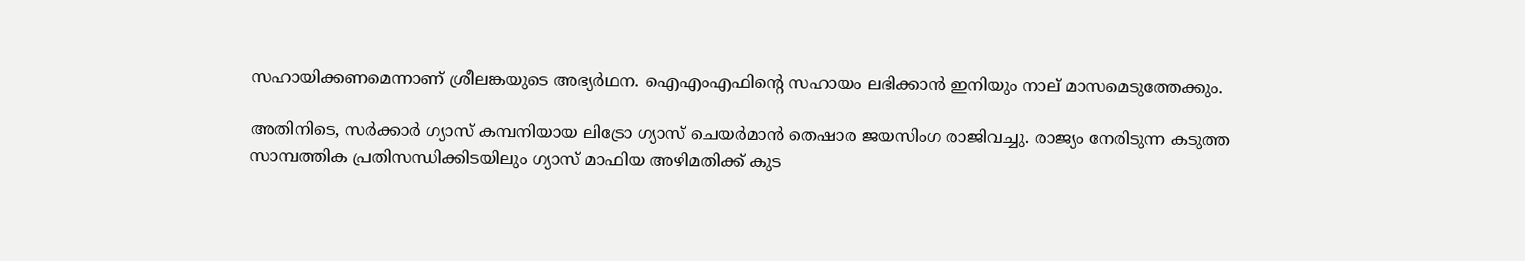സഹായിക്കണമെന്നാണ് ശ്രീലങ്കയുടെ അഭ്യര്‍ഥന. ഐഎംഎഫിന്റെ സഹായം ലഭിക്കാന്‍ ഇനിയും നാല് മാസമെടുത്തേക്കും.

അതിനിടെ, സര്‍ക്കാര്‍ ഗ്യാസ് കമ്പനിയായ ലിട്രോ ഗ്യാസ് ചെയര്‍മാന്‍ തെഷാര ജയസിംഗ രാജിവച്ചു. രാജ്യം നേരിടുന്ന കടുത്ത സാമ്പത്തിക പ്രതിസന്ധിക്കിടയിലും ഗ്യാസ് മാഫിയ അഴിമതിക്ക് കുട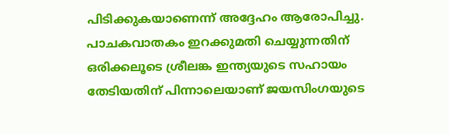പിടിക്കുകയാണെന്ന് അദ്ദേഹം ആരോപിച്ചു. പാചകവാതകം ഇറക്കുമതി ചെയ്യുന്നതിന് ഒരിക്കലൂടെ ശ്രീലങ്ക ഇന്ത്യയുടെ സഹായം തേടിയതിന് പിന്നാലെയാണ് ജയസിംഗയുടെ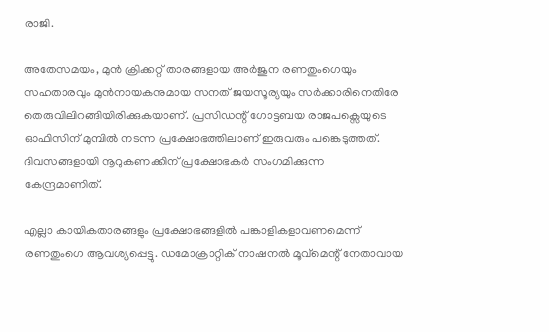രാജി.

അതേസമയം, മുന്‍ ക്രിക്കറ്റ് താരങ്ങളായ അര്‍ജുന രണതുംഗെയും സഹതാരവും മുന്‍നായകനുമായ സനത് ജയസൂര്യയും സര്‍ക്കാരിനെതിരേ തെരുവിലിറങ്ങിയിരിക്കുകയാണ്. പ്രസിഡന്റ് ഗോട്ടബയ രാജപക്സെയുടെ ഓഫിസിന് മുമ്പില്‍ നടന്ന പ്രക്ഷോഭത്തിലാണ് ഇരുവരും പങ്കെടുത്തത്. ദിവസങ്ങളായി നൂറുകണക്കിന് പ്രക്ഷോഭകര്‍ സംഗമിക്കുന്ന കേന്ദ്രമാണിത്.

എല്ലാ കായികതാരങ്ങളും പ്രക്ഷോഭങ്ങളില്‍ പങ്കാളികളാവണമെന്ന് രണതുംഗെ ആവശ്യപ്പെട്ടു. ഡമോക്രാറ്റിക് നാഷനല്‍ മൂവ്മെന്റ് നേതാവായ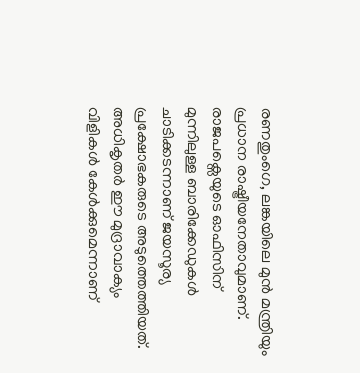രണതുംഗെ, ലങ്കയിലെ മുന്‍ മന്ത്രിയും പ്രധാന രാഷ്ട്രീയനേതാവുമാണ്. രാജപക്സെയുടെ ഓഫിസിന് മുന്നിലുള്ള ബാരിക്കേഡുകള്‍ ചാടിക്കടന്നാണ് ജയസൂര്യ പ്രക്ഷോഭകരുടെ അടുത്തെത്തിയത്. അധികൃതര്‍ ഈ മുദ്രാവാക്യം വിളികള്‍ കേള്‍ക്കുമെന്നാണ്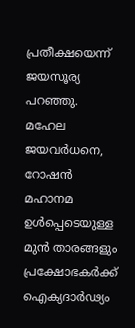പ്രതീക്ഷയെന്ന് ജയസൂര്യ പറഞ്ഞു. മഹേല ജയവര്‍ധനെ, റോഷന്‍ മഹാനമ ഉള്‍പ്പെടെയുള്ള മുന്‍ താരങ്ങളും പ്രക്ഷോഭകര്‍ക്ക് ഐക്യദാര്‍ഢ്യം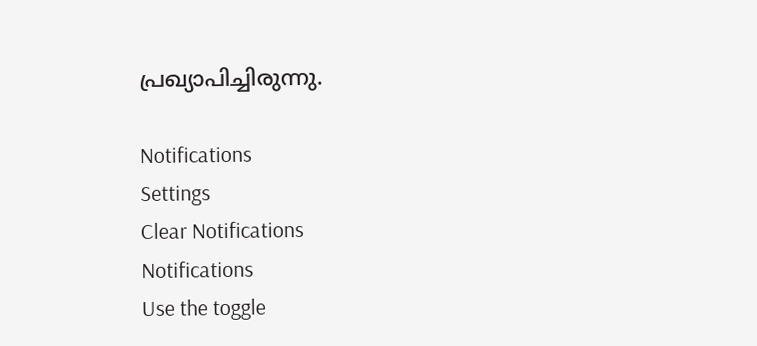പ്രഖ്യാപിച്ചിരുന്നു.

Notifications
Settings
Clear Notifications
Notifications
Use the toggle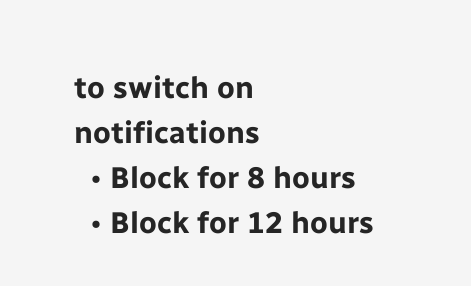to switch on notifications
  • Block for 8 hours
  • Block for 12 hours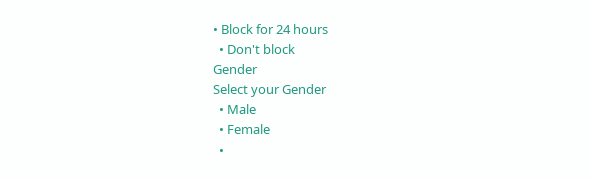• Block for 24 hours
  • Don't block
Gender
Select your Gender
  • Male
  • Female
  •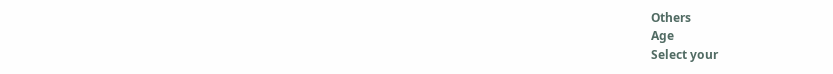Others
Age
Select your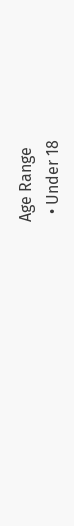Age Range
  • Under 18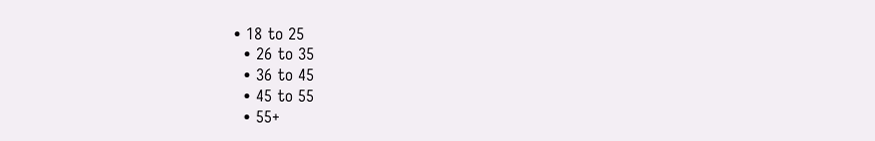• 18 to 25
  • 26 to 35
  • 36 to 45
  • 45 to 55
  • 55+